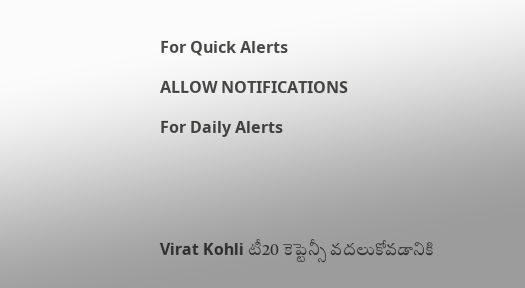For Quick Alerts
ALLOW NOTIFICATIONS
For Daily Alerts


Virat Kohli టీ20 కెప్టెన్సీ వదలుకోవడానికి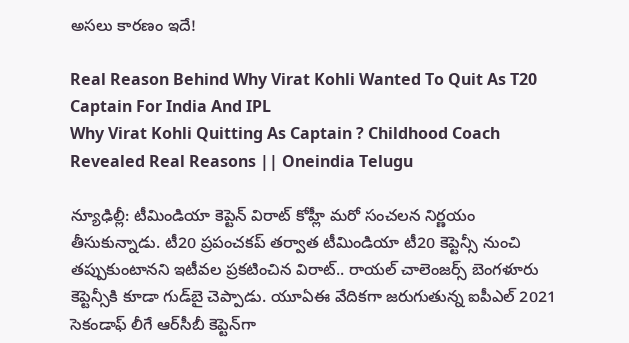అసలు కారణం ఇదే!

Real Reason Behind Why Virat Kohli Wanted To Quit As T20 Captain For India And IPL
Why Virat Kohli Quitting As Captain ? Childhood Coach Revealed Real Reasons || Oneindia Telugu

న్యూఢిల్లీ: టీమిండియా కెప్టెన్ విరాట్ కోహ్లీ మరో సంచలన నిర్ణయం తీసుకున్నాడు. టీ20 ప్రపంచకప్ తర్వాత టీమిండియా టీ20 కెప్టెన్సీ నుంచి తప్పుకుంటానని ఇటీవల ప్రకటించిన విరాట్.. రాయల్ చాలెంజర్స్ బెంగళూరు కెప్టెన్సీకి కూడా గుడ్‌బై చెప్పాడు. యూఏఈ వేదికగా జరుగుతున్న ఐపీఎల్ 2021 సెకండాఫ్ లీగే ఆర్‌సీబీ కెప్టెన్‌గా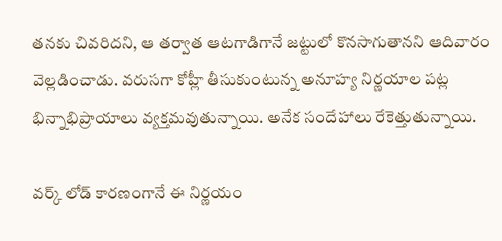తనకు చివరిదని, ఆ తర్వాత ఆటగాడిగానే జట్టులో కొనసాగుతానని ఆదివారం వెల్లడించాడు. వరుసగా కోహ్లీ తీసుకుంటున్న అనూహ్య నిర్ణయాల పట్ల భిన్నాభిప్రాయాలు వ్యక్తమవుతున్నాయి. అనేక సందేహాలు రేకెత్తుతున్నాయి.

వర్క్ లోడ్ కారణంగానే ఈ నిర్ణయం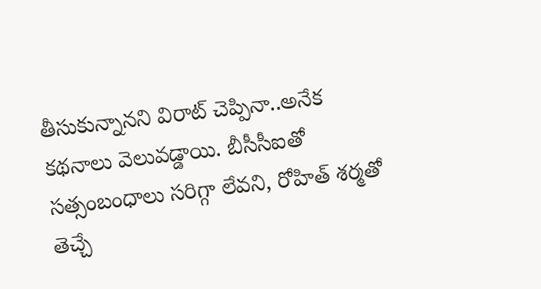తీసుకున్నానని విరాట్ చెప్పినా..అనేక కథనాలు వెలువడ్డాయి. బీసీసీఐతో సత్సంబంధాలు సరిగ్గా లేవని, రోహిత్ శర్మతో తెచ్చే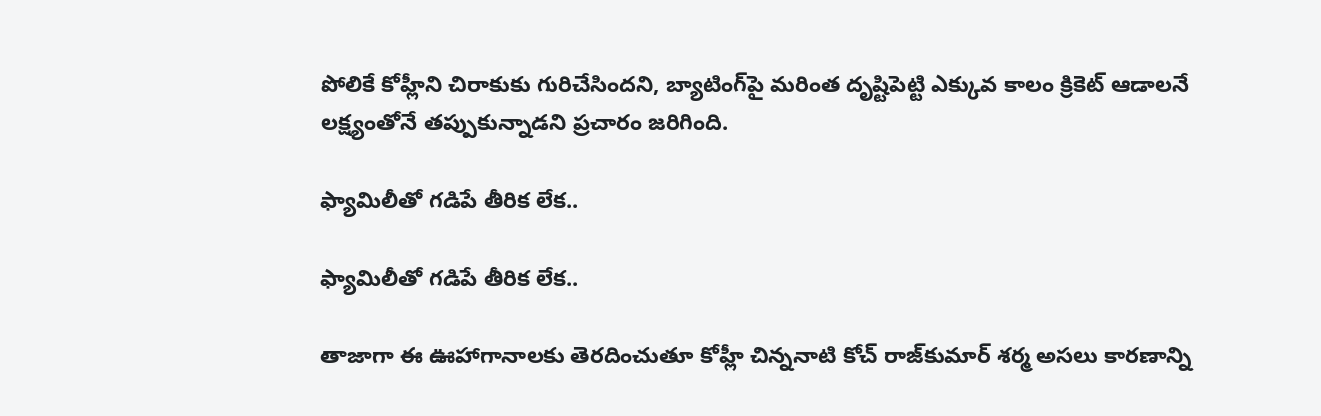పోలికే కోహ్లీని చిరాకుకు గురిచేసిందని, బ్యాటింగ్‌పై మరింత దృష్టిపెట్టి ఎక్కువ కాలం క్రికెట్ ఆడాలనే లక్ష్యంతోనే తప్పుకున్నాడని ప్రచారం జరిగింది.

ఫ్యామిలీతో గడిపే తీరిక లేక..

ఫ్యామిలీతో గడిపే తీరిక లేక..

తాజాగా ఈ ఊహాగానాలకు తెరదించుతూ కోహ్లీ చిన్ననాటి కోచ్ రాజ్‌కుమార్ శర్మ అసలు కారణాన్ని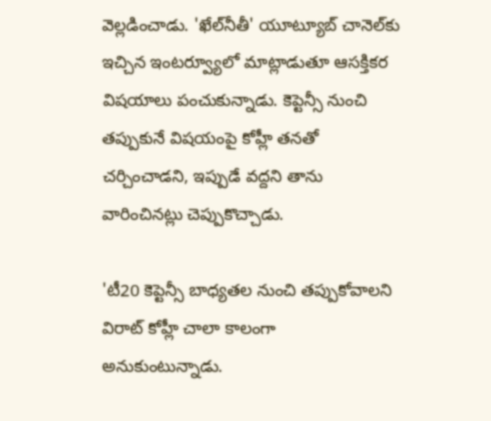వెల్లడించాడు. 'ఖేల్‌నీతీ' యూట్యూబ్ చానెల్‌కు ఇచ్చిన ఇంటర్వ్యూలో మాట్లాడుతూ ఆసక్తికర విషయాలు పంచుకున్నాడు. కెప్టెన్సీ నుంచి తప్పుకునే విషయంపై కోహ్లీ తనతో చర్చించాడని, ఇప్పుడే వద్దని తాను వారించినట్లు చెప్పుకొచ్చాడు.

'టీ20 కెప్టెన్సీ బాధ్యతల నుంచి తప్పుకోవాలని విరాట్ కోహ్లీ చాలా కాలంగా అనుకుంటున్నాడు.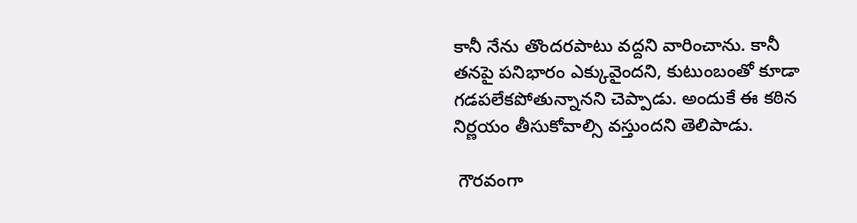కానీ నేను తొందరపాటు వద్దని వారించాను. కానీ తనపై పనిభారం ఎక్కువైందని, కుటుంబంతో కూడా గడపలేకపోతున్నానని చెప్పాడు. అందుకే ఈ కఠిన నిర్ణయం తీసుకోవాల్సి వస్తుందని తెలిపాడు.

 గౌరవంగా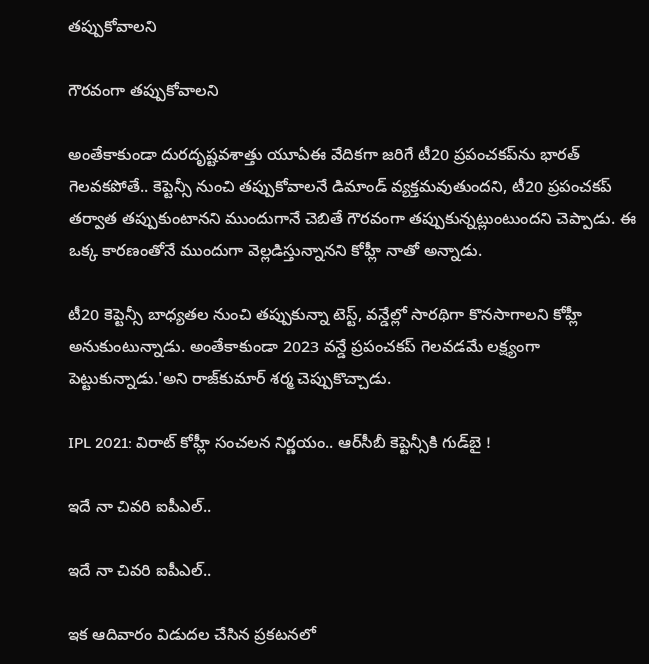తప్పుకోవాలని

గౌరవంగా తప్పుకోవాలని

అంతేకాకుండా దురదృష్టవశాత్తు యూఏఈ వేదికగా జరిగే టీ20 ప్రపంచకప్‌ను భారత్ గెలవకపోతే.. కెప్టెన్సీ నుంచి తప్పుకోవాలనే డిమాండ్ వ్యక్తమవుతుందని, టీ20 ప్రపంచకప్ తర్వాత తప్పుకుంటానని ముందుగానే చెబితే గౌరవంగా తప్పుకున్నట్లుంటుందని చెప్పాడు. ఈ ఒక్క కారణంతోనే ముందుగా వెల్లడిస్తున్నానని కోహ్లీ నాతో అన్నాడు.

టీ20 కెప్టెన్సీ బాధ్యతల నుంచి తప్పుకున్నా టెస్ట్, వన్డేల్లో సారథిగా కొనసాగాలని కోహ్లీ అనుకుంటున్నాడు. అంతేకాకుండా 2023 వన్డే ప్రపంచకప్ గెలవడమే లక్ష్యంగా పెట్టుకున్నాడు.'అని రాజ్‌కుమార్ శర్మ చెప్పుకొచ్చాడు.

IPL 2021: విరాట్ కోహ్లీ సంచలన నిర్ణయం.. ఆర్‌సీబీ కెప్టెన్సీ‌కి గుడ్‌బై !

ఇదే నా చివరి ఐపీఎల్..

ఇదే నా చివరి ఐపీఎల్..

ఇక ఆదివారం విడుదల చేసిన ప్రకటనలో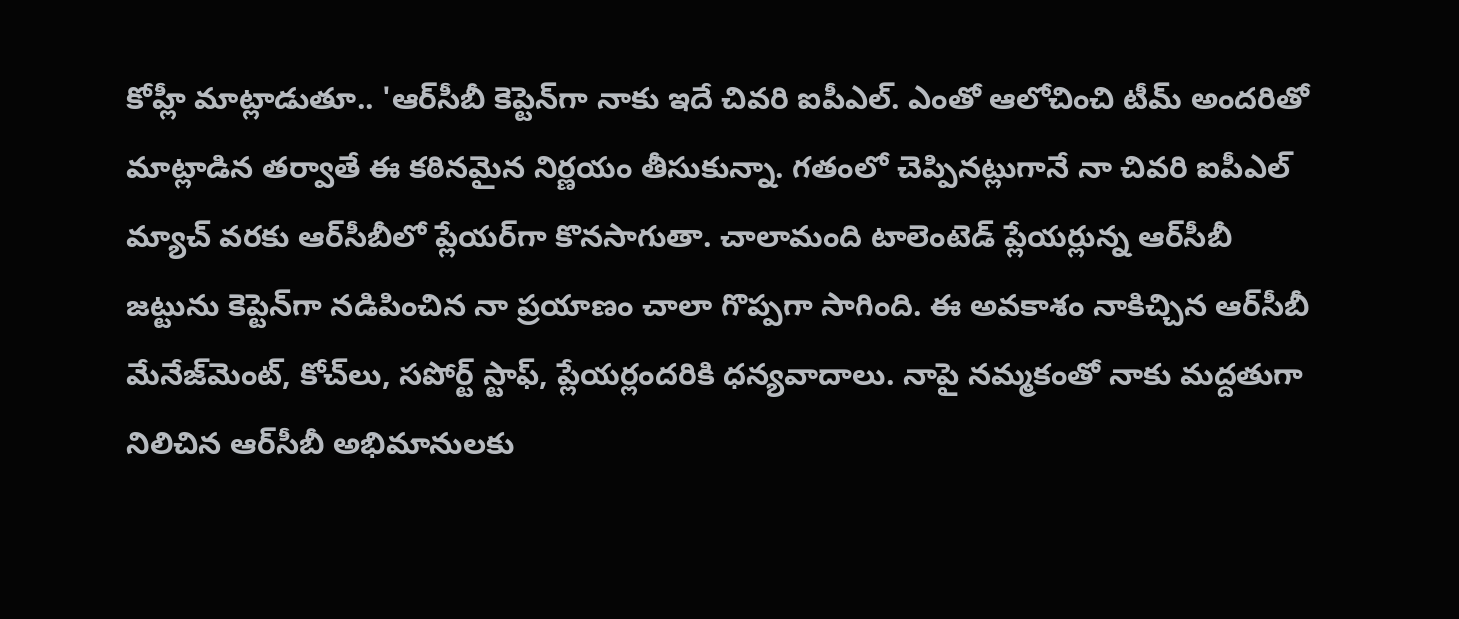కోహ్లీ మాట్లాడుతూ.. 'ఆర్‌సీబీ కెప్టెన్‌గా నాకు ఇదే చివరి ఐపీఎల్. ఎంతో ఆలోచించి టీమ్ అందరితో మాట్లాడిన తర్వాతే ఈ కఠినమైన నిర్ణయం తీసుకున్నా. గతంలో చెప్పినట్లుగానే నా చివరి ఐపీఎల్ మ్యాచ్‌ వరకు ఆర్‌సీబీలో ప్లేయర్‌గా కొనసాగుతా. చాలామంది టాలెంటెడ్ ప్లేయర్లున్న ఆర్‌సీబీ జట్టును కెప్టెన్‌గా నడిపించిన నా ప్రయాణం చాలా గొప్పగా సాగింది. ఈ అవకాశం నాకిచ్చిన ఆర్‌సీబీ మేనేజ్‌మెంట్, కోచ్‌లు, సపోర్ట్ స్టాఫ్, ప్లేయర్లందరికి ధన్యవాదాలు. నాపై నమ్మకంతో నాకు మద్దతుగా నిలిచిన ఆర్‌సీబీ అభిమానులకు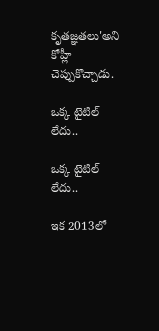కృతజ్ఞతలు'అని కోహ్లీ చెప్పుకొచ్చాడు.

ఒక్క టైటిల్ లేదు..

ఒక్క టైటిల్ లేదు..

ఇక 2013లో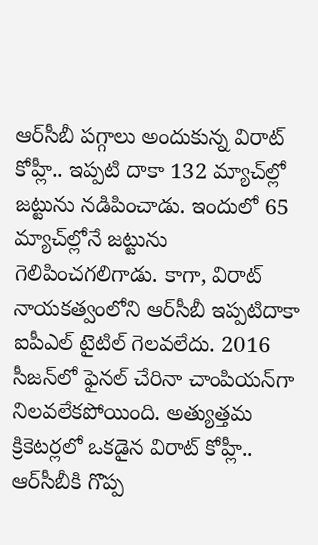ఆర్‌సీబీ పగ్గాలు అందుకున్న విరాట్ కోహ్లీ.. ఇప్పటి దాకా 132 మ్యాచ్‌ల్లో జట్టును నడిపించాడు. ఇందులో 65 మ్యాచ్‌ల్లోనే జట్టును గెలిపించగలిగాడు. కాగా, విరాట్ నాయకత్వంలోని ఆర్‌సీబీ ఇప్పటిదాకా ఐపీఎల్ టైటిల్ గెలవలేదు. 2016 సీజన్‌లో ఫైనల్ చేరినా చాంపియన్‌గా నిలవలేకపోయింది. అత్యుత్తమ క్రికెటర్లలో ఒకడైన విరాట్ కోహ్లీ.. ఆర్‌సీబీకి గొప్ప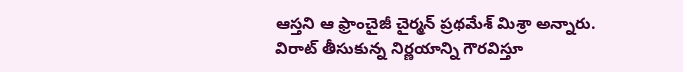ఆస్తని ఆ ఫ్రాంచైజీ చైర్మన్ ప్రథమేశ్ మిశ్రా అన్నారు. విరాట్ తీసుకున్న నిర్ణయాన్ని గౌరవిస్తూ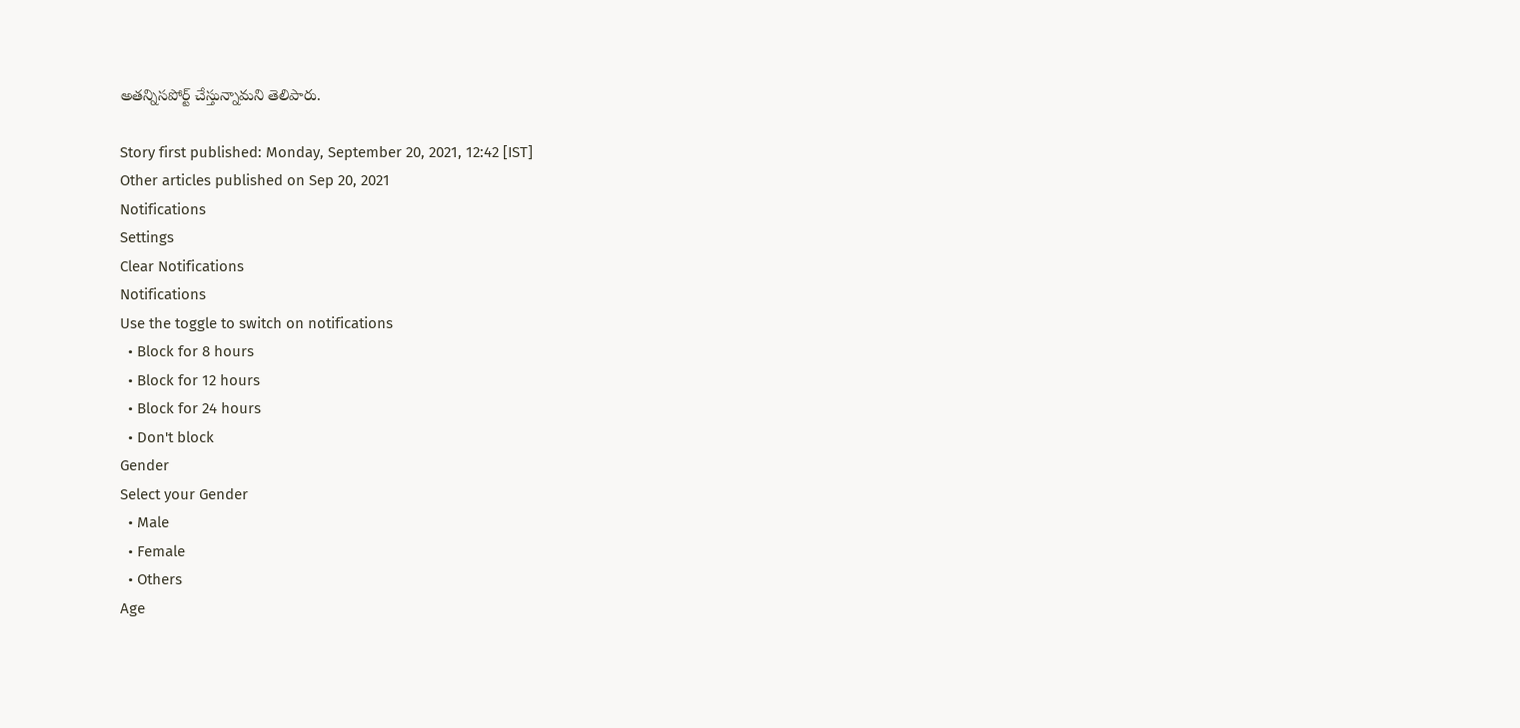అతన్నిసపోర్ట్ చేస్తున్నామని తెలిపారు.

Story first published: Monday, September 20, 2021, 12:42 [IST]
Other articles published on Sep 20, 2021
Notifications
Settings
Clear Notifications
Notifications
Use the toggle to switch on notifications
  • Block for 8 hours
  • Block for 12 hours
  • Block for 24 hours
  • Don't block
Gender
Select your Gender
  • Male
  • Female
  • Others
Age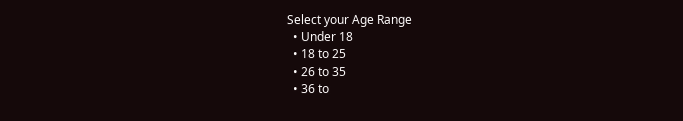Select your Age Range
  • Under 18
  • 18 to 25
  • 26 to 35
  • 36 to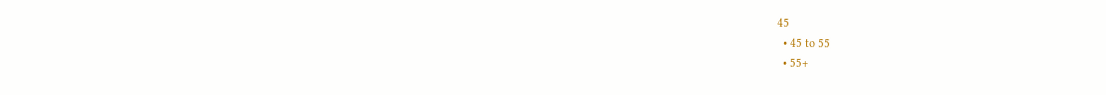45
  • 45 to 55
  • 55+